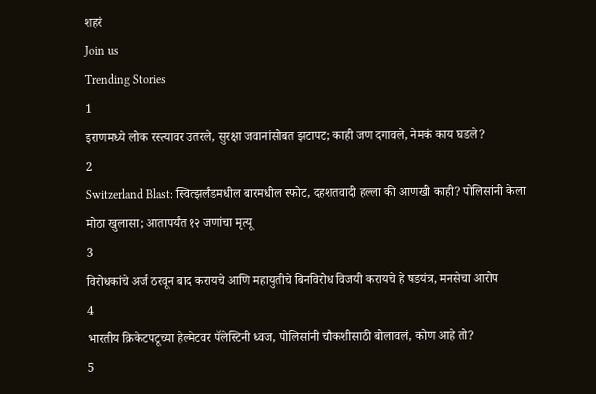शहरं
Join us
Trending Stories
1
इराणमध्ये लोक रस्त्यावर उतरले, सुरक्षा जवानांसोबत झटापट; काही जण दगावले, नेमकं काय घडले?
2
Switzerland Blast: स्वित्झर्लंडमधील बारमधील स्फोट, दहशतवादी हल्ला की आणखी काही? पोलिसांनी केला मोठा खुलासा; आतापर्यंत १२ जणांचा मृत्यू
3
विरोधकांचे अर्ज ठरवून बाद करायचे आणि महायुतीचे बिनविरोध विजयी करायचे हे षडयंत्र, मनसेचा आरोप
4
भारतीय क्रिकेटपटूच्या हेल्मेटवर पॅलेस्टिनी ध्वज, पोलिसांनी चौकशीसाठी बोलावलं, कोण आहे तो?
5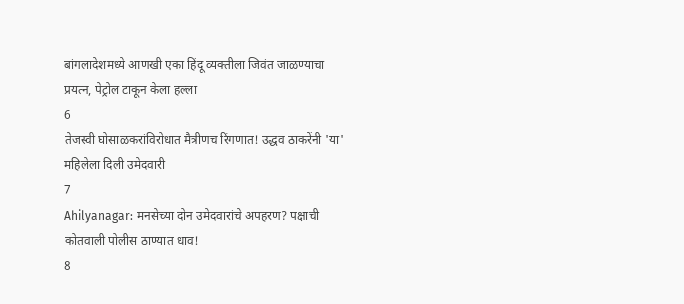बांगलादेशमध्ये आणखी एका हिंदू व्यक्तीला जिवंत जाळण्याचा प्रयत्न, पेट्रोल टाकून केला हल्ला
6
तेजस्वी घोसाळकरांविरोधात मैत्रीणच रिंगणात! उद्धव ठाकरेंनी 'या' महिलेला दिली उमेदवारी
7
Ahilyanagar: मनसेच्या दोन उमेदवारांचे अपहरण? पक्षाची कोतवाली पोलीस ठाण्यात धाव!
8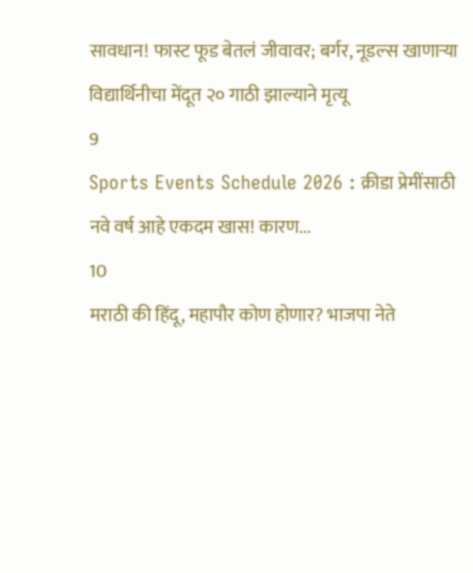सावधान! फास्ट फूड बेतलं जीवावर; बर्गर, नूडल्स खाणाऱ्या विद्यार्थिनीचा मेंदूत २० गाठी झाल्याने मृत्यू
9
Sports Events Schedule 2026 : क्रीडा प्रेमींसाठी नवे वर्ष आहे एकदम खास! कारण...
10
मराठी की हिंदू, महापौर कोण होणार? भाजपा नेते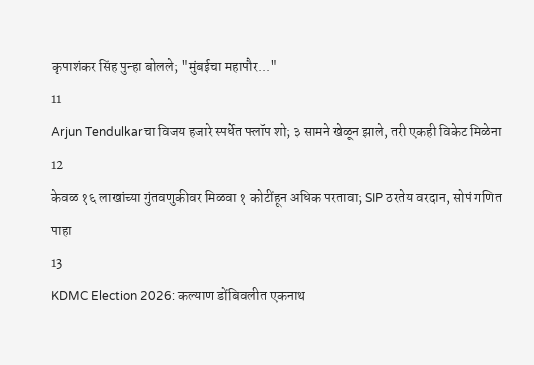कृपाशंकर सिंह पुन्हा बोलले; "मुंबईचा महापौर..."
11
Arjun Tendulkarचा विजय हजारे स्पर्धेत फ्लॉप शो; ३ सामने खेळून झाले, तरी एकही विकेट मिळेना
12
केवळ १६ लाखांच्या गुंतवणुकीवर मिळवा १ कोटींहून अधिक परतावा; SIP ठरतेय वरदान, सोपं गणित पाहा
13
KDMC Election 2026: कल्याण डोंबिवलीत एकनाथ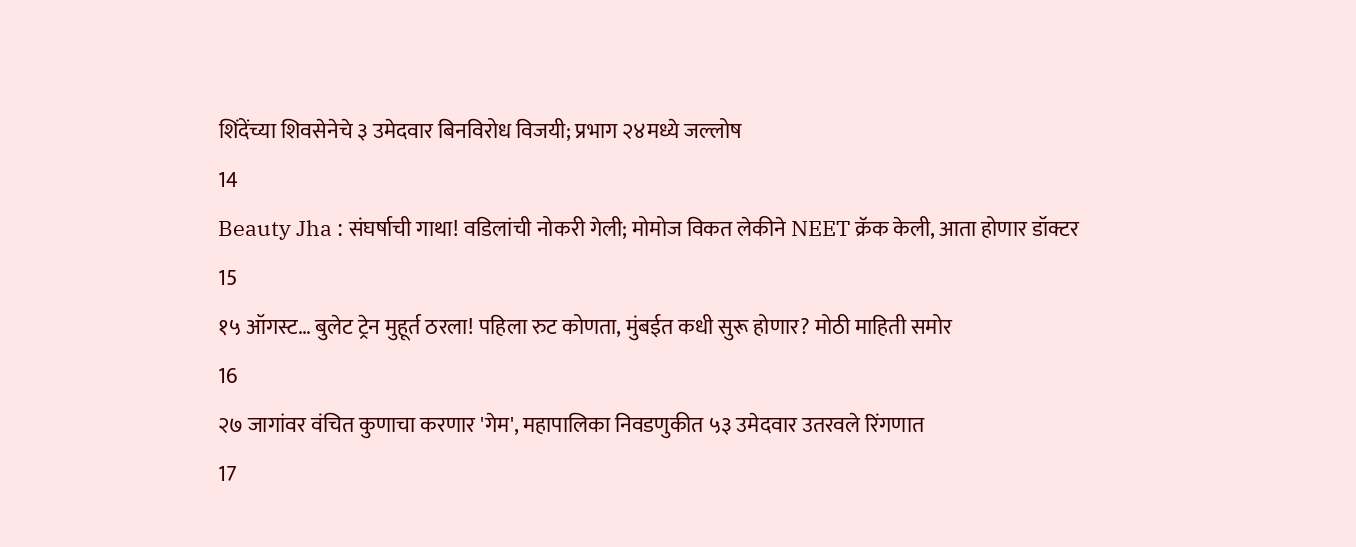शिंदेंच्या शिवसेनेचे ३ उमेदवार बिनविरोध विजयी; प्रभाग २४मध्ये जल्लोष
14
Beauty Jha : संघर्षाची गाथा! वडिलांची नोकरी गेली; मोमोज विकत लेकीने NEET क्रॅक केली, आता होणार डॉक्टर
15
१५ ऑगस्ट… बुलेट ट्रेन मुहूर्त ठरला! पहिला रुट कोणता, मुंबईत कधी सुरू होणार? मोठी माहिती समोर
16
२७ जागांवर वंचित कुणाचा करणार 'गेम', महापालिका निवडणुकीत ५३ उमेदवार उतरवले रिंगणात
17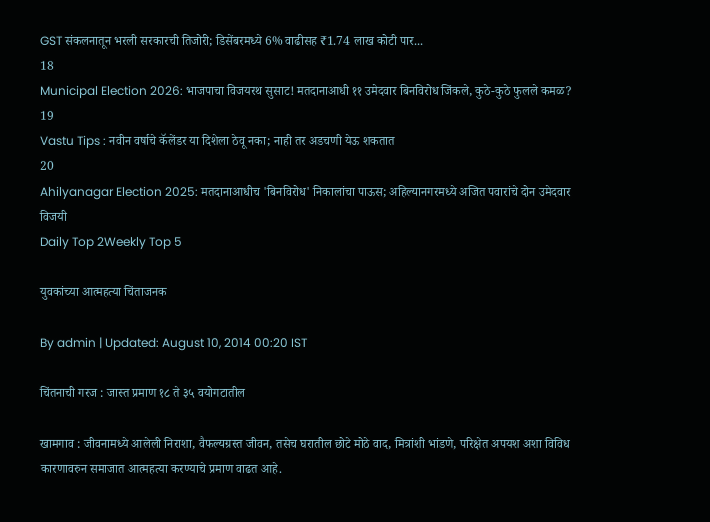GST संकलनातून भरली सरकारची तिजोरी; डिसेंबरमध्ये 6% वाढीसह ₹1.74 लाख कोटी पार...
18
Municipal Election 2026: भाजपाचा विजयरथ सुसाट! मतदानाआधी ११ उमेदवार बिनविरोध जिंकले, कुठे-कुठे फुलले कमळ?
19
Vastu Tips : नवीन वर्षाचे कॅलेंडर या दिशेला ठेवू नका; नाही तर अडचणी येऊ शकतात
20
Ahilyanagar Election 2025: मतदानाआधीच 'बिनविरोध' निकालांचा पाऊस; अहिल्यानगरमध्ये अजित पवारांचे दोन उमेदवार विजयी
Daily Top 2Weekly Top 5

युवकांच्या आत्महत्या चिंताजनक

By admin | Updated: August 10, 2014 00:20 IST

चिंतनाची गरज : जास्त प्रमाण १८ ते ३५ वयोगटातील

खामगाव : जीवनामध्ये आलेली निराशा, वैफल्यग्रस्त जीवन, तसेच घरातील छोटे मोठे वाद, मित्रांशी भांडणे, परिक्षेत अपयश अशा विविध कारणावरुन समाजात आत्महत्या करण्याचे प्रमाण वाढत आहे.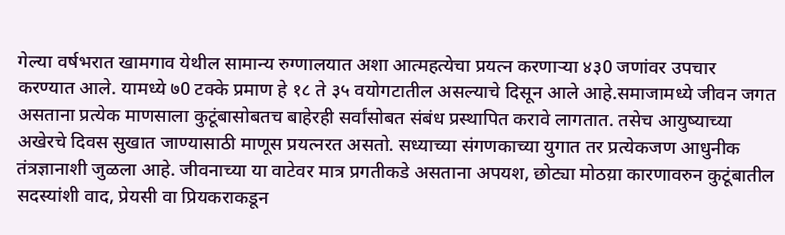गेल्या वर्षभरात खामगाव येथील सामान्य रुग्णालयात अशा आत्महत्येचा प्रयत्न करणार्‍या ४३0 जणांवर उपचार करण्यात आले. यामध्ये ७0 टक्के प्रमाण हे १८ ते ३५ वयोगटातील असल्याचे दिसून आले आहे.समाजामध्ये जीवन जगत असताना प्रत्येक माणसाला कुटूंबासोबतच बाहेरही सर्वांसोबत संबंध प्रस्थापित करावे लागतात. तसेच आयुष्याच्या अखेरचे दिवस सुखात जाण्यासाठी माणूस प्रयत्नरत असतो. सध्याच्या संगणकाच्या युगात तर प्रत्येकजण आधुनीक तंत्रज्ञानाशी जुळला आहे. जीवनाच्या या वाटेवर मात्र प्रगतीकडे असताना अपयश, छोट्या मोठय़ा कारणावरुन कुटूंबातील सदस्यांशी वाद, प्रेयसी वा प्रियकराकडून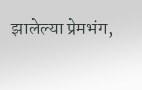झालेल्या प्रेमभंग,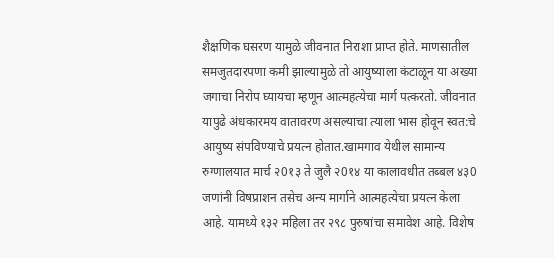शैक्षणिक घसरण यामुळे जीवनात निराशा प्राप्त होते. माणसातील समजुतदारपणा कमी झाल्यामुळे तो आयुष्याला कंटाळून या अख्या जगाचा निरोप घ्यायचा म्हणून आत्महत्येचा मार्ग पत्करतो. जीवनात यापुढे अंधकारमय वातावरण असल्याचा त्याला भास होवून स्वत:चे आयुष्य संपविण्याचे प्रयत्न होतात.खामगाव येथील सामान्य रुग्णालयात मार्च २0१३ ते जुलै २0१४ या कालावधीत तब्बल ४३0 जणांनी विषप्राशन तसेच अन्य मार्गाने आत्महत्येचा प्रयत्न केला आहे. यामध्ये १३२ महिला तर २९८ पुरुषांचा समावेश आहे. विशेष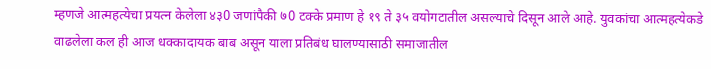म्हणजे आत्महत्येचा प्रयत्न केलेला ४३0 जणांपैकी ७0 टक्के प्रमाण हे १९ ते ३५ वयोगटातील असल्याचे दिसून आले आहे. युवकांचा आत्महत्येकडे वाढलेला कल ही आज धक्कादायक बाब असून याला प्रतिबंध घालण्यासाठी समाजातील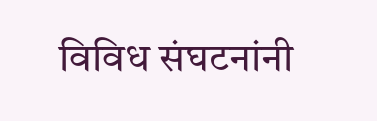विविध संघटनांनी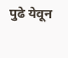पुढे येवून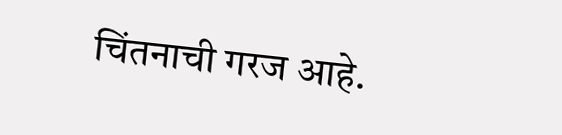चिंतनाची गरज आहे.